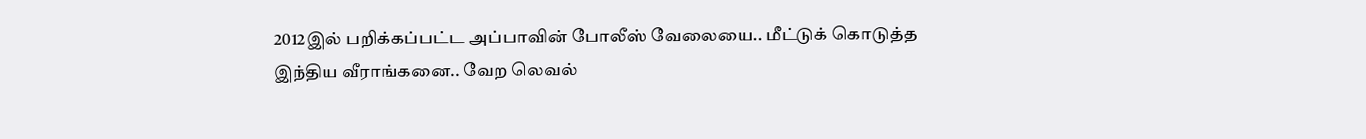2012இல் பறிக்கப்பட்ட அப்பாவின் போலீஸ் வேலையை.. மீட்டுக் கொடுத்த இந்திய வீராங்கனை.. வேற லெவல்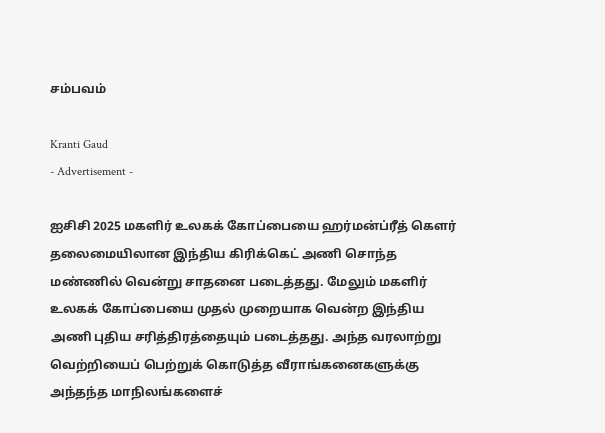சம்பவம்

Kranti Gaud
- Advertisement -

ஐசிசி 2025 மகளிர் உலகக் கோப்பையை ஹர்மன்ப்ரீத் கௌர் தலைமையிலான இந்திய கிரிக்கெட் அணி சொந்த மண்ணில் வென்று சாதனை படைத்தது. மேலும் மகளிர் உலகக் கோப்பையை முதல் முறையாக வென்ற இந்திய அணி புதிய சரித்திரத்தையும் படைத்தது. அந்த வரலாற்று வெற்றியைப் பெற்றுக் கொடுத்த வீராங்கனைகளுக்கு அந்தந்த மாநிலங்களைச்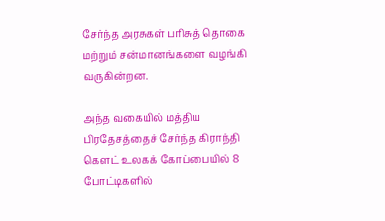சேர்ந்த அரசுகள் பரிசுத் தொகை மற்றும் சன்மானங்களை வழங்கி வருகின்றன.

அந்த வகையில் மத்திய பிரதேசத்தைச் சேர்ந்த கிராந்தி கௌட் உலகக் கோப்பையில் 8 போட்டிகளில்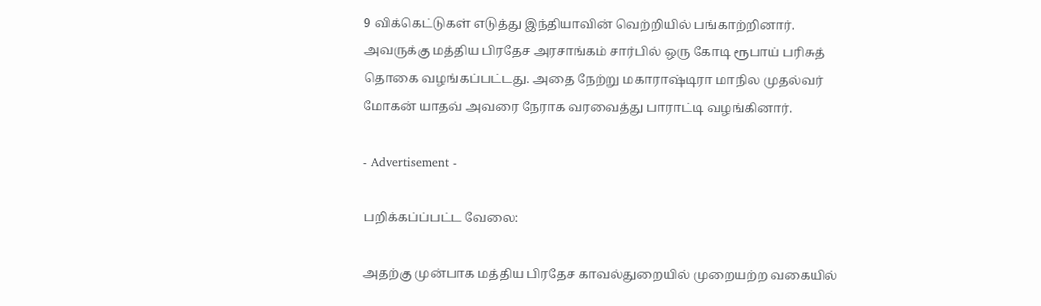9 விக்கெட்டுகள் எடுத்து இந்தியாவின் வெற்றியில் பங்காற்றினார். அவருக்கு மத்திய பிரதேச அரசாங்கம் சார்பில் ஒரு கோடி ரூபாய் பரிசுத் தொகை வழங்கப்பட்டது. அதை நேற்று மகாராஷ்டிரா மாநில முதல்வர் மோகன் யாதவ் அவரை நேராக வரவைத்து பாராட்டி வழங்கினார்.

- Advertisement -

பறிக்கப்ப்பட்ட வேலை:

அதற்கு முன்பாக மத்திய பிரதேச காவல்துறையில் முறையற்ற வகையில்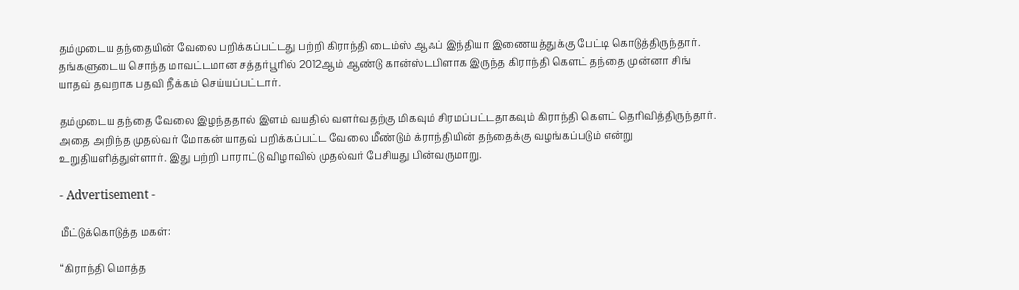தம்முடைய தந்தையின் வேலை பறிக்கப்பட்டது பற்றி கிராந்தி டைம்ஸ் ஆஃப் இந்தியா இணையத்துக்கு பேட்டி கொடுத்திருந்தார். தங்களுடைய சொந்த மாவட்டமான சத்தர்பூரில் 2012ஆம் ஆண்டு கான்ஸ்டபிளாக இருந்த கிராந்தி கௌட் தந்தை முன்னா சிங் யாதவ் தவறாக பதவி நீக்கம் செய்யப்பட்டார்.

தம்முடைய தந்தை வேலை இழந்ததால் இளம் வயதில் வளர்வதற்கு மிகவும் சிரமப்பட்டதாகவும் கிராந்தி கௌட் தெரிவித்திருந்தார். அதை அறிந்த முதல்வர் மோகன் யாதவ் பறிக்கப்பட்ட வேலை மீண்டும் க்ராந்தியின் தந்தைக்கு வழங்கப்படும் என்று உறுதியளித்துள்ளார். இது பற்றி பாராட்டு விழாவில் முதல்வர் பேசியது பின்வருமாறு.

- Advertisement -

மீட்டுக்கொடுத்த மகள்:

“கிராந்தி மொத்த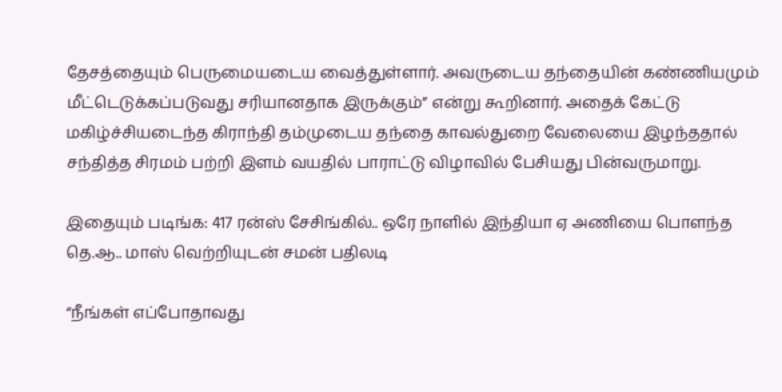தேசத்தையும் பெருமையடைய வைத்துள்ளார். அவருடைய தந்தையின் கண்ணியமும் மீட்டெடுக்கப்படுவது சரியானதாக இருக்கும்” என்று கூறினார். அதைக் கேட்டு மகிழ்ச்சியடைந்த கிராந்தி தம்முடைய தந்தை காவல்துறை வேலையை இழந்ததால் சந்தித்த சிரமம் பற்றி இளம் வயதில் பாராட்டு விழாவில் பேசியது பின்வருமாறு.

இதையும் படிங்க: 417 ரன்ஸ் சேசிங்கில்.. ஒரே நாளில் இந்தியா ஏ அணியை பொளந்த தெ.ஆ.. மாஸ் வெற்றியுடன் சமன் பதிலடி

“நீங்கள் எப்போதாவது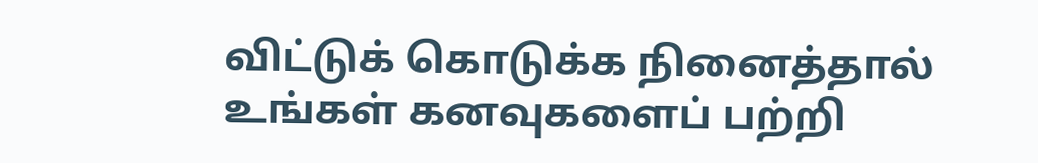விட்டுக் கொடுக்க நினைத்தால் உங்கள் கனவுகளைப் பற்றி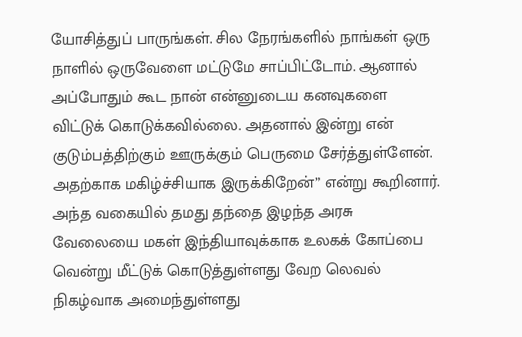யோசித்துப் பாருங்கள். சில நேரங்களில் நாங்கள் ஒரு நாளில் ஒருவேளை மட்டுமே சாப்பிட்டோம். ஆனால் அப்போதும் கூட நான் என்னுடைய கனவுகளை விட்டுக் கொடுக்கவில்லை. அதனால் இன்று என் குடும்பத்திற்கும் ஊருக்கும் பெருமை சேர்த்துள்ளேன். அதற்காக மகிழ்ச்சியாக இருக்கிறேன்” என்று கூறினார். அந்த வகையில் தமது தந்தை இழந்த அரசு வேலையை மகள் இந்தியாவுக்காக உலகக் கோப்பை வென்று மீட்டுக் கொடுத்துள்ளது வேற லெவல் நிகழ்வாக அமைந்துள்ளது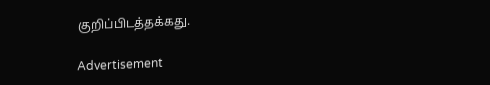குறிப்பிடத்தக்கது.

Advertisement